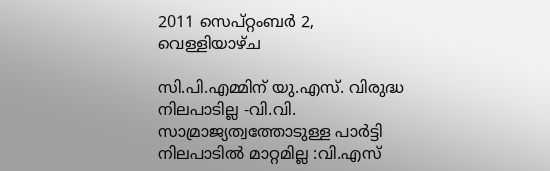2011 സെപ്റ്റംബർ 2, വെള്ളിയാഴ്‌ച

സി.പി.എമ്മിന് യു.എസ്. വിരുദ്ധ നിലപാടില്ല -വി.വി. സാമ്രാജ്യത്വത്തോടുള്ള പാര്‍ട്ടി നിലപാടില്‍ മാറ്റമില്ല :വി.എസ്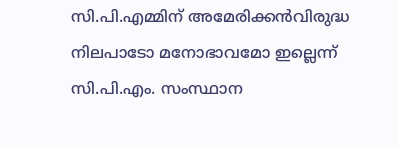സി.പി.എമ്മിന് അമേരിക്കന്‍വിരുദ്ധ നിലപാടോ മനോഭാവമോ ഇല്ലെന്ന് സി.പി.എം. സംസ്ഥാന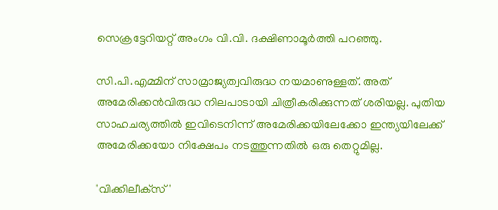സെക്രട്ടേറിയറ്റ് അംഗം വി.വി. ദക്ഷിണാമൂര്‍ത്തി പറഞ്ഞു.

സി.പി.എമ്മിന് സാമ്രാജ്യത്വവിരുദ്ധ നയമാണുള്ളത്. അത് അമേരിക്കന്‍വിരുദ്ധ നിലപാടായി ചിത്രീകരിക്കുന്നത് ശരിയല്ല. പുതിയ സാഹചര്യത്തില്‍ ഇവിടെനിന്ന് അമേരിക്കയിലേക്കോ ഇന്ത്യയിലേക്ക് അമേരിക്കയോ നിക്ഷേപം നടത്തുന്നതില്‍ ഒരു തെറ്റുമില്ല.

'വിക്കിലീക്‌സ്'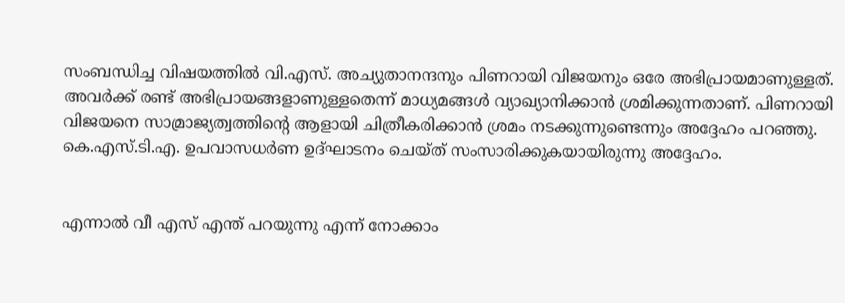സംബന്ധിച്ച വിഷയത്തില്‍ വി.എസ്. അച്യുതാനന്ദനും പിണറായി വിജയനും ഒരേ അഭിപ്രായമാണുള്ളത്. അവര്‍ക്ക് രണ്ട് അഭിപ്രായങ്ങളാണുള്ളതെന്ന് മാധ്യമങ്ങള്‍ വ്യാഖ്യാനിക്കാന്‍ ശ്രമിക്കുന്നതാണ്. പിണറായി വിജയനെ സാമ്രാജ്യത്വത്തിന്റെ ആളായി ചിത്രീകരിക്കാന്‍ ശ്രമം നടക്കുന്നുണ്ടെന്നും അദ്ദേഹം പറഞ്ഞു. കെ.എസ്.ടി.എ. ഉപവാസധര്‍ണ ഉദ്ഘാടനം ചെയ്ത് സംസാരിക്കുകയായിരുന്നു അദ്ദേഹം.


എന്നാല്‍ വീ എസ് എന്ത് പറയുന്നു എന്ന് നോക്കാം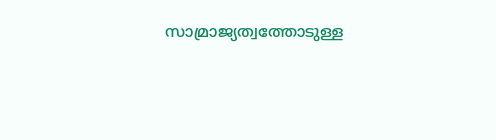സാമ്രാജ്യത്വത്തോടുള്ള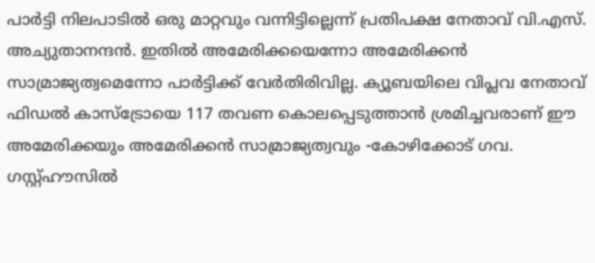പാര്‍ട്ടി നിലപാടില്‍ ഒരു മാറ്റവും വന്നിട്ടില്ലെന്ന് പ്രതിപക്ഷ നേതാവ് വി.എസ്. അച്യുതാനന്ദന്‍. ഇതില്‍ അമേരിക്കയെന്നോ അമേരിക്കന്‍ സാമ്രാജ്യത്വമെന്നോ പാര്‍ട്ടിക്ക് വേര്‍തിരിവില്ല. ക്യൂബയിലെ വിപ്ലവ നേതാവ് ഫിഡല്‍ കാസ്‌ട്രോയെ 117 തവണ കൊലപ്പെടുത്താന്‍ ശ്രമിച്ചവരാണ് ഈ അമേരിക്കയും അമേരിക്കന്‍ സാമ്രാജ്യത്വവും -കോഴിക്കോട് ഗവ. ഗസ്റ്റ്ഹൗസില്‍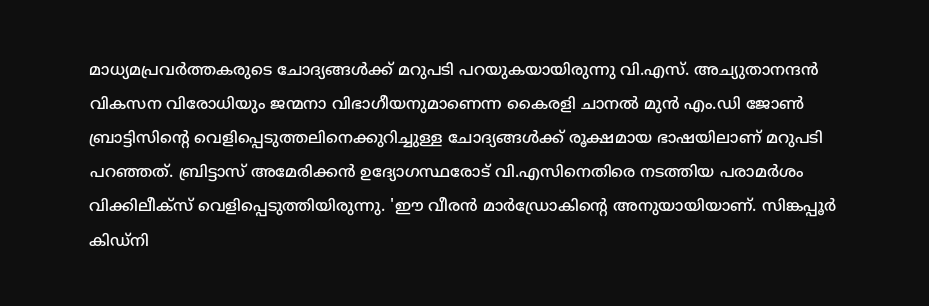മാധ്യമപ്രവര്‍ത്തകരുടെ ചോദ്യങ്ങള്‍ക്ക് മറുപടി പറയുകയായിരുന്നു വി.എസ്. അച്യുതാനന്ദന്‍ വികസന വിരോധിയും ജന്മനാ വിഭാഗീയനുമാണെന്ന കൈരളി ചാനല്‍ മുന്‍ എം.ഡി ജോണ്‍ ബ്രാട്ടിസിന്റെ വെളിപ്പെടുത്തലിനെക്കുറിച്ചുള്ള ചോദ്യങ്ങള്‍ക്ക് രൂക്ഷമായ ഭാഷയിലാണ് മറുപടി പറഞ്ഞത്. ബ്രിട്ടാസ് അമേരിക്കന്‍ ഉദ്യോഗസ്ഥരോട് വി.എസിനെതിരെ നടത്തിയ പരാമര്‍ശം വിക്കിലീക്‌സ് വെളിപ്പെടുത്തിയിരുന്നു. 'ഈ വീരന്‍ മാര്‍ഡ്രോകിന്റെ അനുയായിയാണ്. സിങ്കപ്പൂര്‍ കിഡ്‌നി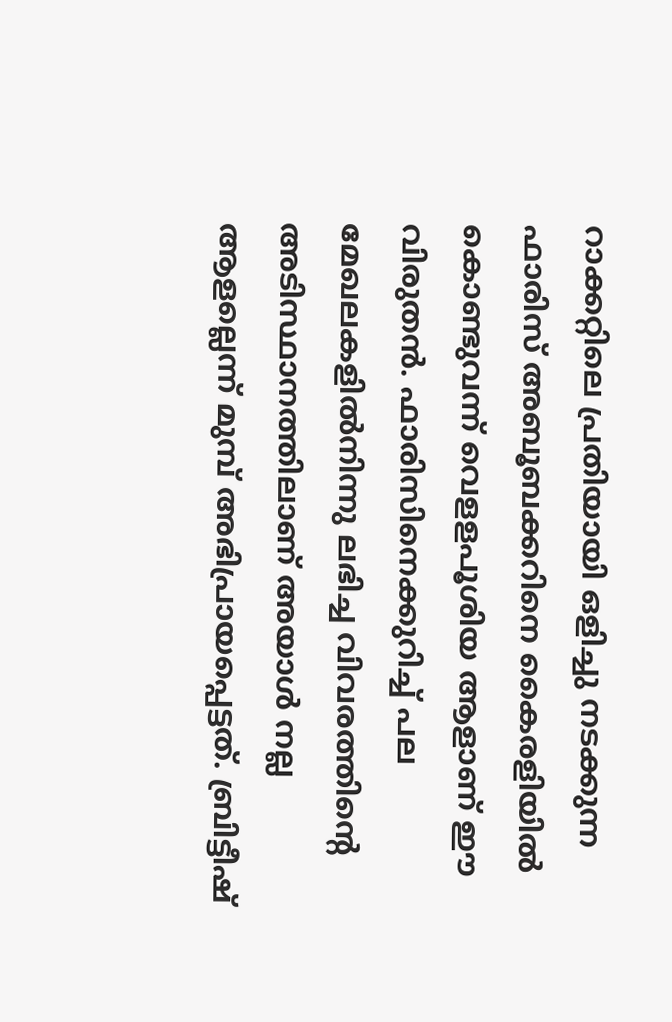റാക്കറ്റിലെ പ്രതിയായി ഒളിച്ചു നടക്കുന്ന ഫാരിസ് അബൂബക്കറിനെ കൈരളിയില്‍ കൊണ്ടുവന്ന് വെളളപൂശിയ ആളാണ് ഈ വിരുതന്‍. ഫാരിസിനെക്കുറിച്ച് പല മേഖലകളില്‍നിന്നു ലഭിച്ച വിവരത്തിന്റെ അടിസ്ഥാനത്തിലാണ് അയാള്‍ നല്ല ആളല്ലെന്ന് മുമ്പ് അഭിപ്രായപ്പെട്ടത്. ബ്രിട്ടീഷ്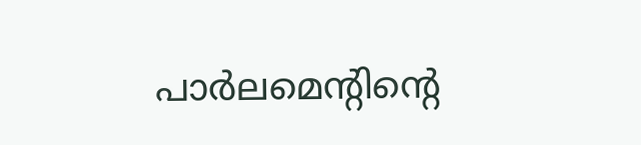പാര്‍ലമെന്റിന്റെ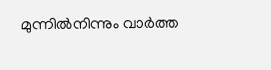മുന്നില്‍നിന്നും വാര്‍ത്ത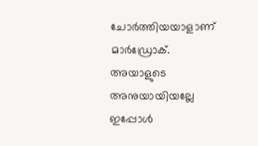ചോര്‍ത്തിയയാളാണ് മാര്‍ഡ്രോക്. അയാളുടെ അനുയായിയല്ലേ ഇപ്പോള്‍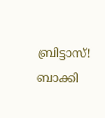ബ്രിട്ടാസ്! ബാക്കി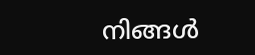നിങ്ങള്‍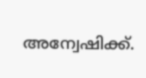അന്വേഷിക്ക്.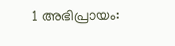1 അഭിപ്രായം: